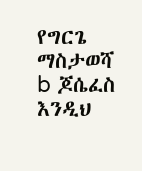የግርጌ ማስታወሻ
b ጆሴፈስ እንዲህ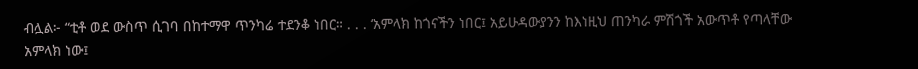ብሏል፦ “ቲቶ ወደ ውስጥ ሲገባ በከተማዋ ጥንካሬ ተደንቆ ነበር። . . . ‘አምላክ ከጎናችን ነበር፤ አይሁዳውያንን ከእነዚህ ጠንካራ ምሽጎች አውጥቶ የጣላቸው አምላክ ነው፤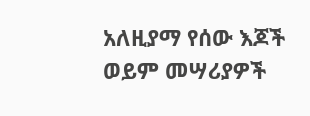አለዚያማ የሰው እጆች ወይም መሣሪያዎች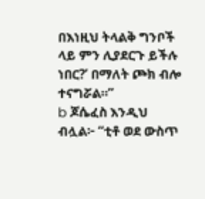በእነዚህ ትላልቅ ግንቦች ላይ ምን ሊያደርጉ ይችሉ ነበር?’ በማለት ጮክ ብሎ ተናግሯል።”
b ጆሴፈስ እንዲህ ብሏል፦ “ቲቶ ወደ ውስጥ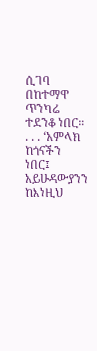ሲገባ በከተማዋ ጥንካሬ ተደንቆ ነበር። . . . ‘አምላክ ከጎናችን ነበር፤ አይሁዳውያንን ከእነዚህ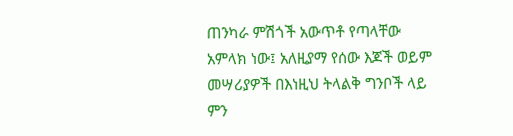ጠንካራ ምሽጎች አውጥቶ የጣላቸው አምላክ ነው፤ አለዚያማ የሰው እጆች ወይም መሣሪያዎች በእነዚህ ትላልቅ ግንቦች ላይ ምን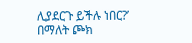ሊያደርጉ ይችሉ ነበር?’ በማለት ጮክ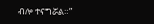ብሎ ተናግሯል።”